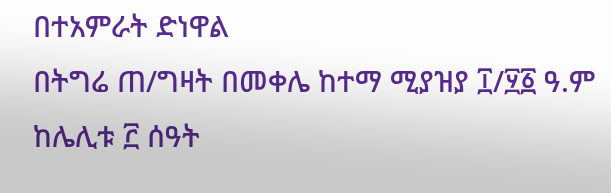በተአምራት ድነዋል
በትግሬ ጠ/ግዛት በመቀሌ ከተማ ሚያዝያ ፲/፶፩ ዓ.ም ከሌሊቱ ፫ ሰዓት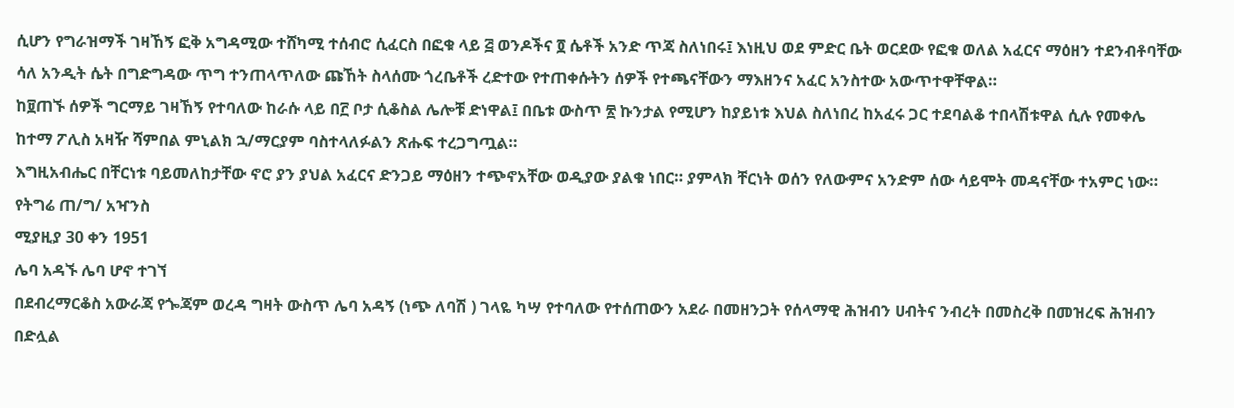ሲሆን የግራዝማች ገዛኸኝ ፎቅ አግዳሚው ተሸካሚ ተሰብሮ ሲፈርስ በፎቁ ላይ ፭ ወንዶችና ፬ ሴቶች አንድ ጥጃ ስለነበሩ፤ እነዚህ ወደ ምድር ቤት ወርደው የፎቁ ወለል አፈርና ማዕዘን ተደንብቶባቸው ሳለ አንዲት ሴት በግድግዳው ጥግ ተንጠላጥለው ጩኸት ስላሰሙ ጎረቤቶች ረድተው የተጠቀሱትን ሰዎች የተጫናቸውን ማእዘንና አፈር አንስተው አውጥተዋቸዋል።
ከ፱ጠኙ ሰዎች ግርማይ ገዛኸኝ የተባለው ከራሱ ላይ በ፫ ቦታ ሲቆስል ሌሎቹ ድነዋል፤ በቤቱ ውስጥ ፳ ኩንታል የሚሆን ከያይነቱ እህል ስለነበረ ከአፈሩ ጋር ተደባልቆ ተበላሽቱዋል ሲሉ የመቀሌ ከተማ ፖሊስ አዛዥ ሻምበል ምኒልክ ኋ/ማርያም ባስተላለፉልን ጽሑፍ ተረጋግጧል።
እግዚአብሔር በቸርነቱ ባይመለከታቸው ኖሮ ያን ያህል አፈርና ድንጋይ ማዕዘን ተጭኖአቸው ወዲያው ያልቁ ነበር። ያምላክ ቸርነት ወሰን የለውምና አንድም ሰው ሳይሞት መዳናቸው ተአምር ነው።
የትግሬ ጠ/ግ/ አዣንስ
ሚያዚያ 30 ቀን 1951
ሌባ አዳኙ ሌባ ሆኖ ተገኘ
በደብረማርቆስ አውራጃ የጐጃም ወረዳ ግዛት ውስጥ ሌባ አዳኝ (ነጭ ለባሽ ) ገላዬ ካሣ የተባለው የተሰጠውን አደራ በመዘንጋት የሰላማዊ ሕዝብን ሀብትና ንብረት በመስረቅ በመዝረፍ ሕዝብን በድሏል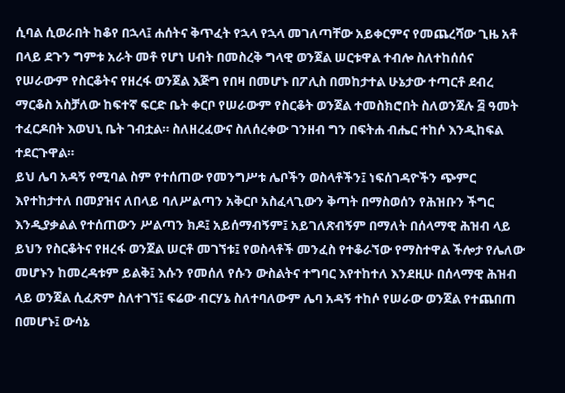ሲባል ሲወራበት ከቆየ በኋላ፤ ሐሰትና ቅጥፈት የኋላ የኋላ መገለጣቸው አይቀርምና የመጨረሻው ጊዜ አቶ በላይ ደጉን ግምቱ አራት መቶ የሆነ ሀብት በመስረቅ ግላዊ ወንጀል ሠርቱዋል ተብሎ ስለተከሰሰና የሠራውም የስርቆትና የዘረፋ ወንጀል እጅግ የበዛ በመሆኑ በፖሊስ በመከታተል ሁኔታው ተጣርቶ ደብረ ማርቆስ አስቻለው ከፍተኛ ፍርድ ቤት ቀርቦ የሠራውም የስርቆት ወንጀል ተመስክሮበት ስለወንጀሉ ፭ ዓመት ተፈርዶበት እወህኒ ቤት ገብቷል። ስለዘረፈውና ስለሰረቀው ገንዘብ ግን በፍትሐ ብሔር ተከሶ እንዲከፍል ተደርጉዋል።
ይህ ሌባ አዳኝ የሚባል ስም የተሰጠው የመንግሥቱ ሌቦችን ወስላቶችን፤ ነፍሰገዳዮችን ጭምር እየተከታተለ በመያዝና ለበላይ ባለሥልጣን አቅርቦ አስፈላጊውን ቅጣት በማስወሰን የሕዝቡን ችግር እንዲያቃልል የተሰጠውን ሥልጣን ክዶ፤ አይሰማብኝም፤ አይገለጽብኝም በማለት በሰላማዊ ሕዝብ ላይ ይህን የስርቆትና የዘረፋ ወንጀል ሠርቶ መገኘቱ፤ የወስላቶች መንፈስ የተቆራኘው የማስተዋል ችሎታ የሌለው መሆኑን ከመረዳቱም ይልቅ፤ እሱን የመሰለ የሱን ውስልትና ተግባር እየተከተለ እንደዚሁ በሰላማዊ ሕዝብ ላይ ወንጀል ሲፈጽም ስለተገኘ፤ ፍሬው ብርሃኔ ስለተባለውም ሌባ አዳኝ ተከሶ የሠራው ወንጀል የተጨበጠ በመሆኑ፤ ውሳኔ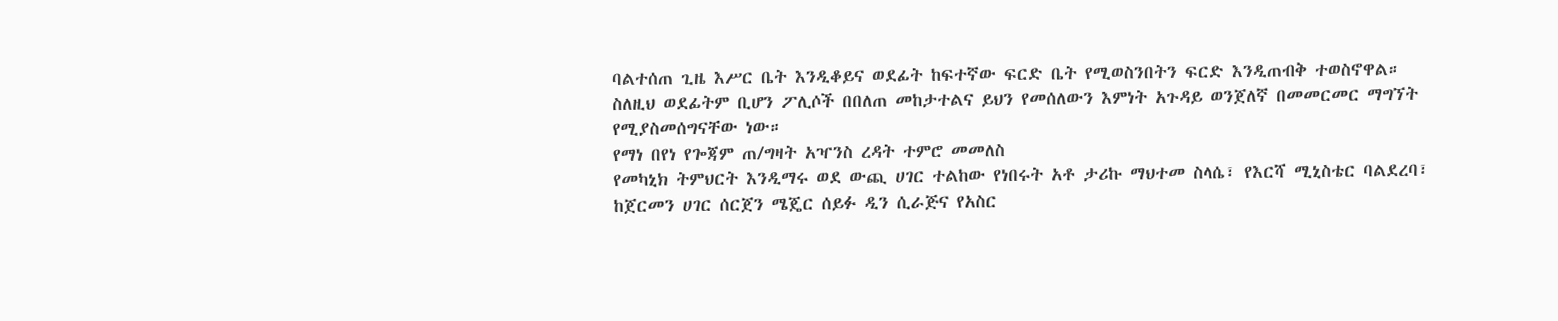ባልተሰጠ ጊዜ እሥር ቤት እንዲቆይና ወደፊት ከፍተኛው ፍርድ ቤት የሚወስንበትን ፍርድ እንዲጠብቅ ተወስኖዋል።
ስለዚህ ወደፊትም ቢሆን ፖሊሶች በበለጠ መከታተልና ይህን የመሰለውን እምነት አጉዳይ ወንጀለኛ በመመርመር ማግኘት የሚያስመሰግናቸው ነው።
የማነ በየነ የጐጃም ጠ/ግዛት አዣንስ ረዳት ተምሮ መመለስ
የመካኒክ ትምህርት እንዲማሩ ወደ ውጪ ሀገር ተልከው የነበሩት አቶ ታሪኩ ማህተመ ስላሴ፣ የእርሻ ሚኒስቴር ባልደረባ፣ ከጀርመን ሀገር ሰርጀን ሜጄር ሰይፉ ዲን ሲራጅና የአስር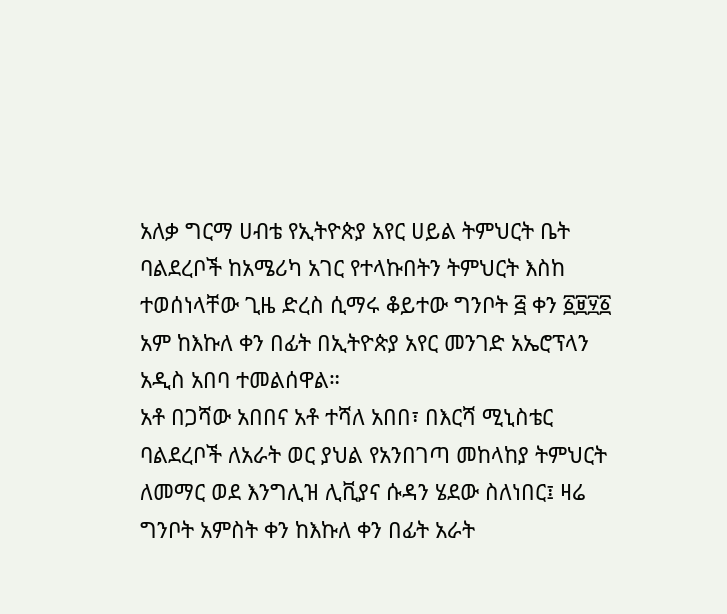አለቃ ግርማ ሀብቴ የኢትዮጵያ አየር ሀይል ትምህርት ቤት ባልደረቦች ከአሜሪካ አገር የተላኩበትን ትምህርት እስከ ተወሰነላቸው ጊዜ ድረስ ሲማሩ ቆይተው ግንቦት ፭ ቀን ፩፱፶፩ አም ከእኩለ ቀን በፊት በኢትዮጵያ አየር መንገድ አኤሮፕላን አዲስ አበባ ተመልሰዋል።
አቶ በጋሻው አበበና አቶ ተሻለ አበበ፣ በእርሻ ሚኒስቴር ባልደረቦች ለአራት ወር ያህል የአንበገጣ መከላከያ ትምህርት ለመማር ወደ እንግሊዝ ሊቪያና ሱዳን ሄደው ስለነበር፤ ዛሬ ግንቦት አምስት ቀን ከእኩለ ቀን በፊት አራት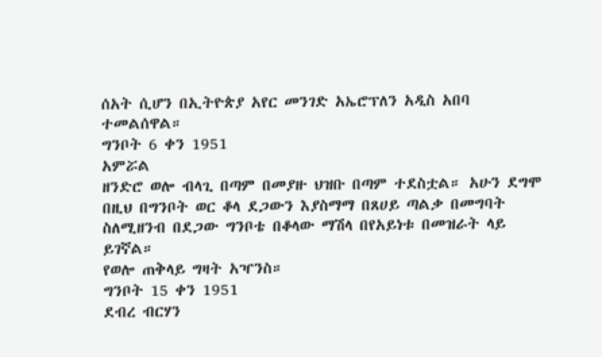ሰአት ሲሆን በኢትዮጵያ አየር መንገድ አኤሮፕለን አዲስ አበባ ተመልሰዋል።
ግንቦት 6 ቀን 1951
አምሯል
ዘንድሮ ወሎ ብላጊ በጣም በመያዙ ህዝቡ በጣም ተደስቷል። አሁን ደግሞ በዚህ በግንቦት ወር ቆላ ደጋውን እያስማማ በጸሀይ ጣልቃ በመግባት ስለሚዘንብ በደጋው ግንቦቴ በቆላው ማሽላ በየአይነቱ በመዝራት ላይ ይገኛል።
የወሎ ጠቅላይ ግዛት አዣንስ።
ግንቦት 15 ቀን 1951
ደብረ ብርሃን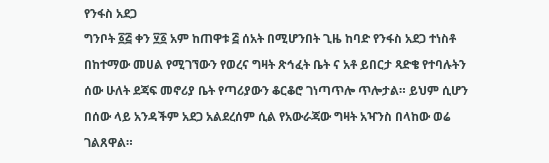የንፋስ አደጋ
ግንቦት ፩፭ ቀን ፶፩ አም ከጠዋቱ ፭ ሰአት በሚሆንበት ጊዜ ከባድ የንፋስ አደጋ ተነስቶ በከተማው መሀል የሚገኘውን የወረና ግዛት ጽኅፈት ቤት ና አቶ ይበርታ ጻድቄ የተባሉትን ሰው ሁለት ደጃፍ መኖሪያ ቤት የጣሪያውን ቆርቆሮ ገነጣጥሎ ጥሎታል። ይህም ሲሆን በሰው ላይ አንዳችም አደጋ አልደረሰም ሲል የአውራጃው ግዛት አዣንስ በላከው ወሬ ገልጸዋል።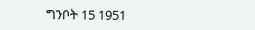ግንቦት 15 1951